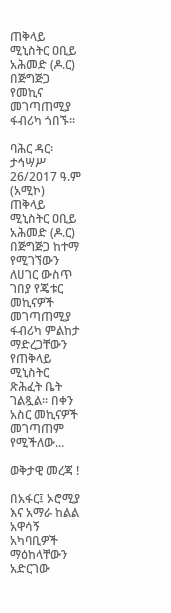ጠቅላይ ሚኒስትር ዐቢይ አሕመድ (ዶ.ር) በጅግጅጋ የመኪና መገጣጠሚያ ፋብሪካ ጎበኙ።

ባሕር ዳር፡ ታኅሣሥ 26/2017 ዓ.ም (አሚኮ) ጠቅላይ ሚኒስትር ዐቢይ አሕመድ (ዶ.ር) በጅግጅጋ ከተማ የሚገኘውን ለሀገር ውስጥ ገበያ የጄቱር መኪናዎች መገጣጠሚያ ፋብሪካ ምልከታ ማድረጋቸውን የጠቅላይ ሚኒስትር ጽሕፈት ቤት ገልጿል። በቀን አስር መኪናዎች መገጣጠም የሚችለው...

ወቅታዊ መረጃ !

በአፋር፤ ኦሮሚያ እና አማራ ከልል አዋሳኝ አካባቢዎች ማዕከላቸውን አድርገው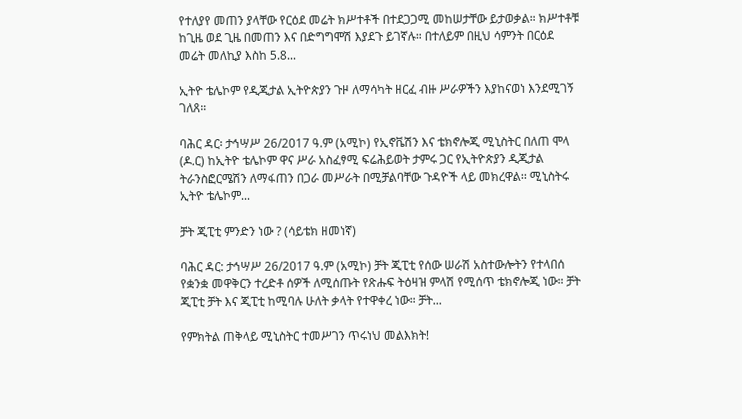የተለያየ መጠን ያላቸው የርዕደ መሬት ክሥተቶች በተደጋጋሚ መከሠታቸው ይታወቃል። ክሥተቶቹ ከጊዜ ወደ ጊዜ በመጠን እና በድግግሞሽ እያደጉ ይገኛሉ። በተለይም በዚህ ሳምንት በርዕደ መሬት መለኪያ እስከ 5.8...

ኢትዮ ቴሌኮም የዲጂታል ኢትዮጵያን ጉዞ ለማሳካት ዘርፈ ብዙ ሥራዎችን እያከናወነ እንደሚገኝ ገለጸ።

ባሕር ዳር፡ ታኅሣሥ 26/2017 ዓ.ም (አሚኮ) የኢኖቬሽን እና ቴክኖሎጂ ሚኒስትር በለጠ ሞላ (ዶ.ር) ከኢትዮ ቴሌኮም ዋና ሥራ አስፈፃሚ ፍሬሕይወት ታምሩ ጋር የኢትዮጵያን ዲጂታል ትራንስፎርሜሽን ለማፋጠን በጋራ መሥራት በሚቻልባቸው ጉዳዮች ላይ መክረዋል፡፡ ሚኒስትሩ ኢትዮ ቴሌኮም...

ቻት ጂፒቲ ምንድን ነው ? (ሳይቴክ ዘመነኛ)

ባሕር ዳር: ታኅሣሥ 26/2017 ዓ.ም (አሚኮ) ቻት ጂፒቲ የሰው ሠራሽ አስተውሎትን የተላበሰ የቋንቋ መዋቅርን ተረድቶ ሰዎች ለሚሰጡት የጽሑፍ ትዕዛዝ ምላሽ የሚሰጥ ቴክኖሎጂ ነው። ቻት ጂፒቲ ቻት እና ጂፒቲ ከሚባሉ ሁለት ቃላት የተዋቀረ ነው። ቻት...

የምክትል ጠቅላይ ሚኒስትር ተመሥገን ጥሩነህ መልእክት!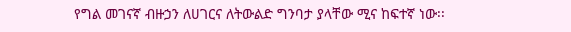የግል መገናኛ ብዙኃን ለሀገርና ለትውልድ ግንባታ ያላቸው ሚና ከፍተኛ ነው፡፡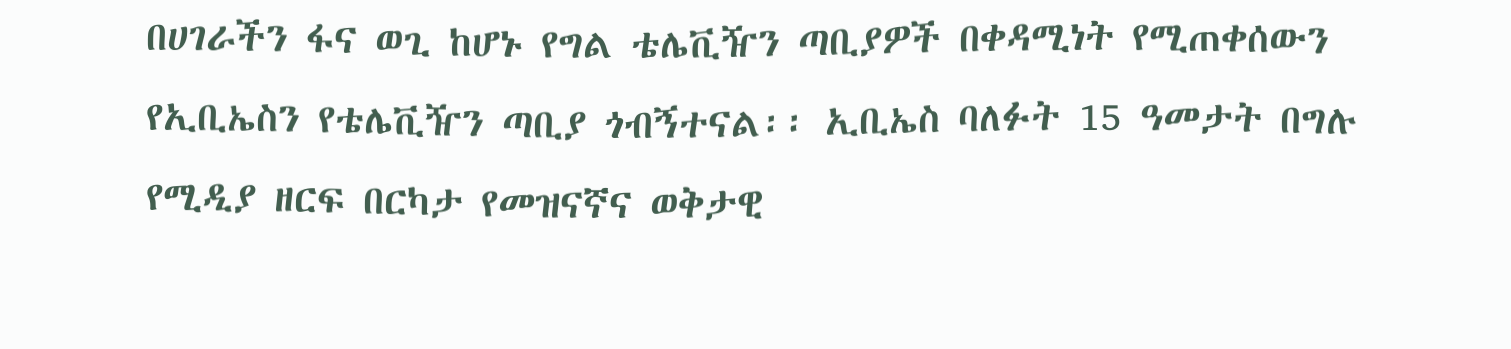በሀገራችን ፋና ወጊ ከሆኑ የግል ቴሌቪዥን ጣቢያዎች በቀዳሚነት የሚጠቀሰውን የኢቢኤስን የቴሌቪዥን ጣቢያ ጎብኝተናል፡፡ ኢቢኤስ ባለፉት 15 ዓመታት በግሉ የሚዲያ ዘርፍ በርካታ የመዝናኛና ወቅታዊ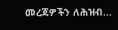መረጃዎችን ለሕዝብ...